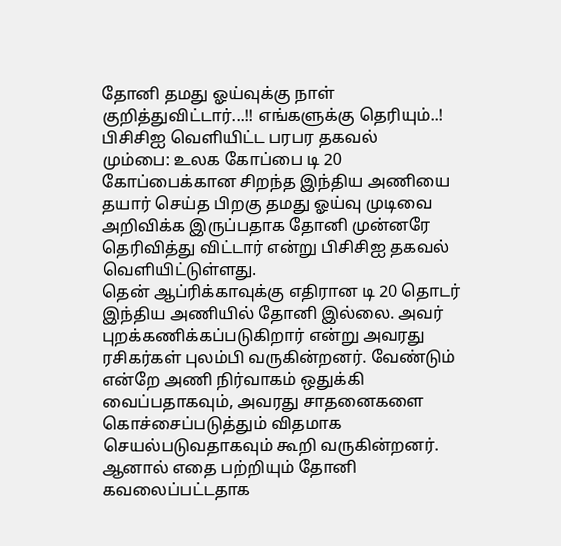தோனி தமது ஓய்வுக்கு நாள் குறித்துவிட்டார்...!! எங்களுக்கு தெரியும்..! பிசிசிஐ வெளியிட்ட பரபர தகவல்
மும்பை: உலக கோப்பை டி 20 கோப்பைக்கான சிறந்த இந்திய அணியை தயார் செய்த பிறகு தமது ஓய்வு முடிவை அறிவிக்க இருப்பதாக தோனி முன்னரே தெரிவித்து விட்டார் என்று பிசிசிஐ தகவல் வெளியிட்டுள்ளது.
தென் ஆப்ரிக்காவுக்கு எதிரான டி 20 தொடர் இந்திய அணியில் தோனி இல்லை. அவர் புறக்கணிக்கப்படுகிறார் என்று அவரது ரசிகர்கள் புலம்பி வருகின்றனர். வேண்டும் என்றே அணி நிர்வாகம் ஒதுக்கி வைப்பதாகவும், அவரது சாதனைகளை கொச்சைப்படுத்தும் விதமாக செயல்படுவதாகவும் கூறி வருகின்றனர்.
ஆனால் எதை பற்றியும் தோனி கவலைப்பட்டதாக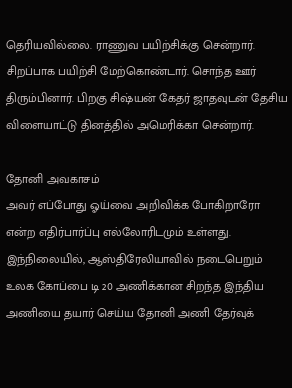தெரியவில்லை. ராணுவ பயிற்சிக்கு சென்றார். சிறப்பாக பயிற்சி மேற்கொண்டார். சொந்த ஊர் திரும்பினார். பிறகு சிஷ்யன் கேதர் ஜாதவுடன் தேசிய விளையாட்டு தினத்தில் அமெரிக்கா சென்றார்.

தோனி அவகாசம்
அவர் எப்போது ஓய்வை அறிவிக்க போகிறாரோ என்ற எதிர்பார்ப்பு எல்லோரிடமும் உள்ளது. இந்நிலையில், ஆஸ்திரேலியாவில் நடைபெறும் உலக கோப்பை டி 20 அணிக்கான சிறந்த இந்திய அணியை தயார் செய்ய தோனி அணி தேர்வுக்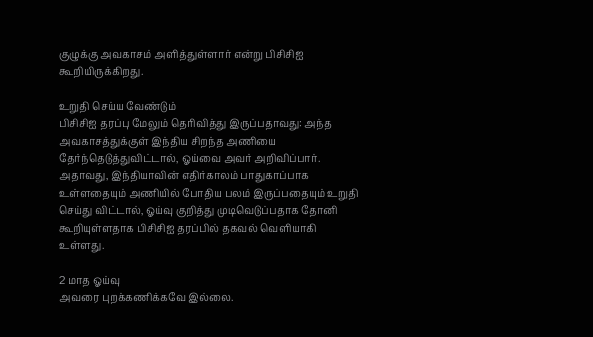குழுக்கு அவகாசம் அளித்துள்ளார் என்று பிசிசிஐ கூறியிருக்கிறது.

உறுதி செய்ய வேண்டும்
பிசிசிஐ தரப்பு மேலும் தெரிவித்து இருப்பதாவது: அந்த அவகாசத்துக்குள் இந்திய சிறந்த அணியை தேர்ந்தெடுத்துவிட்டால், ஓய்வை அவர் அறிவிப்பார். அதாவது, இந்தியாவின் எதிர்காலம் பாதுகாப்பாக உள்ளதையும் அணியில் போதிய பலம் இருப்பதையும் உறுதி செய்து விட்டால், ஓய்வு குறித்து முடிவெடுப்பதாக தோனி கூறியுள்ளதாக பிசிசிஐ தரப்பில் தகவல் வெளியாகி உள்ளது.

2 மாத ஓய்வு
அவரை புறக்கணிக்கவே இல்லை.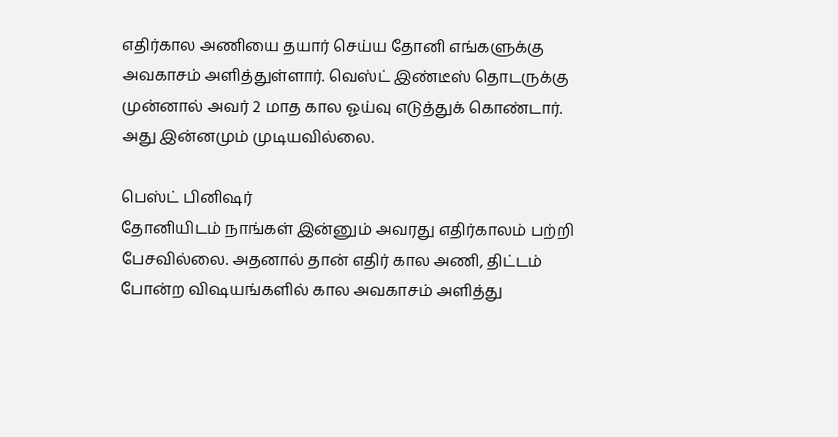எதிர்கால அணியை தயார் செய்ய தோனி எங்களுக்கு அவகாசம் அளித்துள்ளார். வெஸ்ட் இண்டீஸ் தொடருக்கு முன்னால் அவர் 2 மாத கால ஓய்வு எடுத்துக் கொண்டார். அது இன்னமும் முடியவில்லை.

பெஸ்ட் பினிஷர்
தோனியிடம் நாங்கள் இன்னும் அவரது எதிர்காலம் பற்றி பேசவில்லை. அதனால் தான் எதிர் கால அணி, திட்டம் போன்ற விஷயங்களில் கால அவகாசம் அளித்து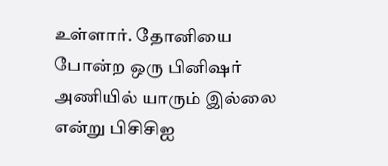உள்ளார். தோனியை போன்ற ஒரு பினிஷர் அணியில் யாரும் இல்லை என்று பிசிசிஐ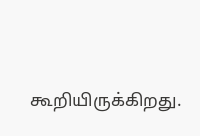கூறியிருக்கிறது.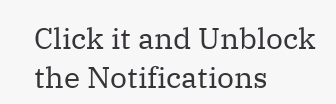Click it and Unblock the Notifications